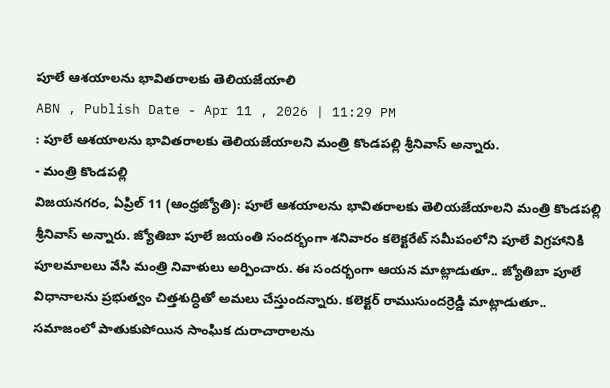పూలే ఆశయాలను భావితరాలకు తెలియజేయాలి
ABN , Publish Date - Apr 11 , 2026 | 11:29 PM
: పూలే ఆశయాలను భావితరాలకు తెలియజేయాలని మంత్రి కొండపల్లి శ్రీనివాస్ అన్నారు.
- మంత్రి కొండపల్లి
విజయనగరం, ఏప్రిల్ 11 (ఆంధ్రజ్యోతి): పూలే ఆశయాలను భావితరాలకు తెలియజేయాలని మంత్రి కొండపల్లి శ్రీనివాస్ అన్నారు. జ్యోతిబా పూలే జయంతి సందర్భంగా శనివారం కలెక్టరేట్ సమీపంలోని పూలే విగ్రహానికి పూలమాలలు వేసి మంత్రి నివాళులు అర్పించారు. ఈ సందర్భంగా ఆయన మాట్లాడుతూ.. జ్యోతిబా పూలే విధానాలను ప్రభుత్వం చిత్తశుద్ధితో అమలు చేస్తుందన్నారు. కలెక్టర్ రాముసుందర్రెడ్డి మాట్లాడుతూ.. సమాజంలో పాతుకుపోయిన సాంఘిక దురాచారాలను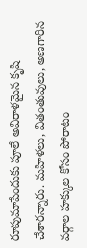రూపుమాపేందుకు పూలే అవిరాళమైన కృషి చేశారన్నారు. మహిళలు, వితంతువులు, అణగారిన వర్గాల హక్కుల కోసం పోరాటం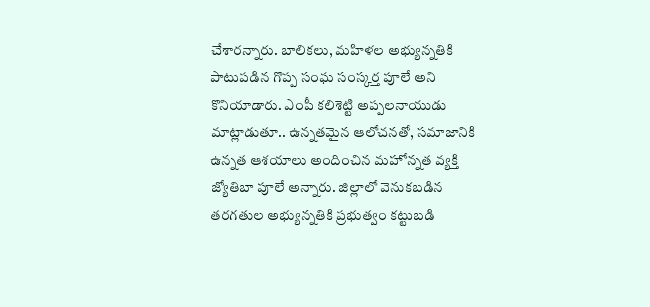చేశారన్నారు. బాలికలు, మహిళల అభ్యున్నతికి పాటుపడిన గొప్ప సంఘ సంస్కర్త పూలే అని కొనియాడారు. ఎంపీ కలిశెట్టి అప్పలనాయుడు మాట్లాడుతూ.. ఉన్నతమైన ఆలోచనతో, సమాజానికి ఉన్నత ఆశయాలు అందించిన మహోన్నత వ్యక్తి జ్యోతిబా పూలే అన్నారు. జిల్లాలో వెనుకబడిన తరగతుల అభ్యున్నతికి ప్రభుత్వం కట్టుబడి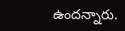ఉందన్నారు.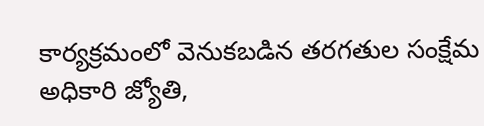కార్యక్రమంలో వెనుకబడిన తరగతుల సంక్షేమ అధికారి జ్యోతి,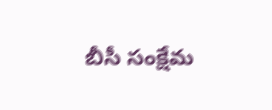బీసీ సంక్షేమ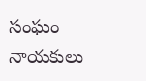సంఘం నాయకులు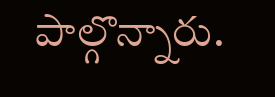పాల్గొన్నారు.